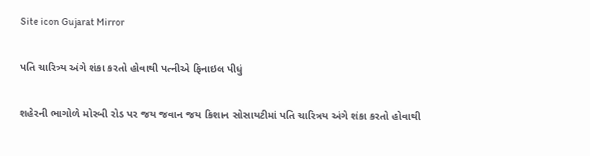Site icon Gujarat Mirror

પતિ ચારિત્ર્ય અંગે શંકા કરતો હોવાથી પત્નીએ ફિનાઇલ પીધું

શહેરની ભાગોળે મોરબી રોડ પર જય જવાન જય કિશાન સોસાયટીમાં પતિ ચારિત્રય અંગે શંકા કરતો હોવાથી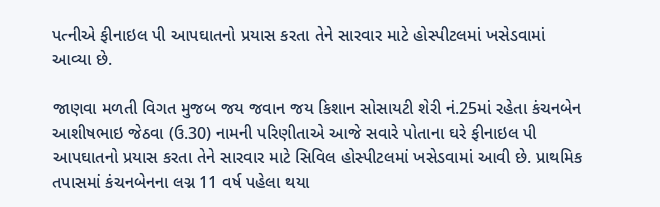પત્નીએ ફીનાઇલ પી આપઘાતનો પ્રયાસ કરતા તેને સારવાર માટે હોસ્પીટલમાં ખસેડવામાં આવ્યા છે.

જાણવા મળતી વિગત મુજબ જય જવાન જય કિશાન સોસાયટી શેરી નં.25માં રહેતા કંચનબેન આશીષભાઇ જેઠવા (ઉ.30) નામની પરિણીતાએ આજે સવારે પોતાના ઘરે ફીનાઇલ પી આપઘાતનો પ્રયાસ કરતા તેને સારવાર માટે સિવિલ હોસ્પીટલમાં ખસેડવામાં આવી છે. પ્રાથમિક તપાસમાં કંચનબેનના લગ્ન 11 વર્ષ પહેલા થયા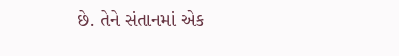છે. તેને સંતાનમાં એક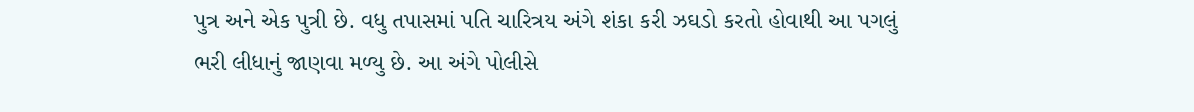પુત્ર અને એક પુત્રી છે. વધુ તપાસમાં પતિ ચારિત્રય અંગે શંકા કરી ઝઘડો કરતો હોવાથી આ પગલું ભરી લીધાનું જાણવા મળ્યુ છે. આ અંગે પોલીસે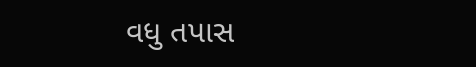વધુ તપાસ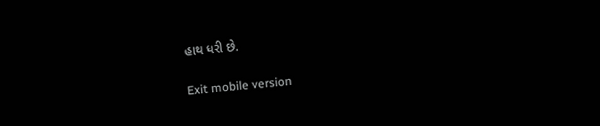હાથ ધરી છે.

Exit mobile version